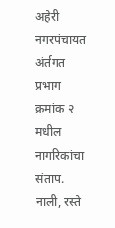अहेरी नगरपंचायत अंर्तगत प्रभाग क्रमांक २ मधील नागरिकांचा संताप. नाली, रस्ते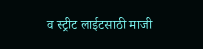व स्ट्रीट लाईटसाठी माजी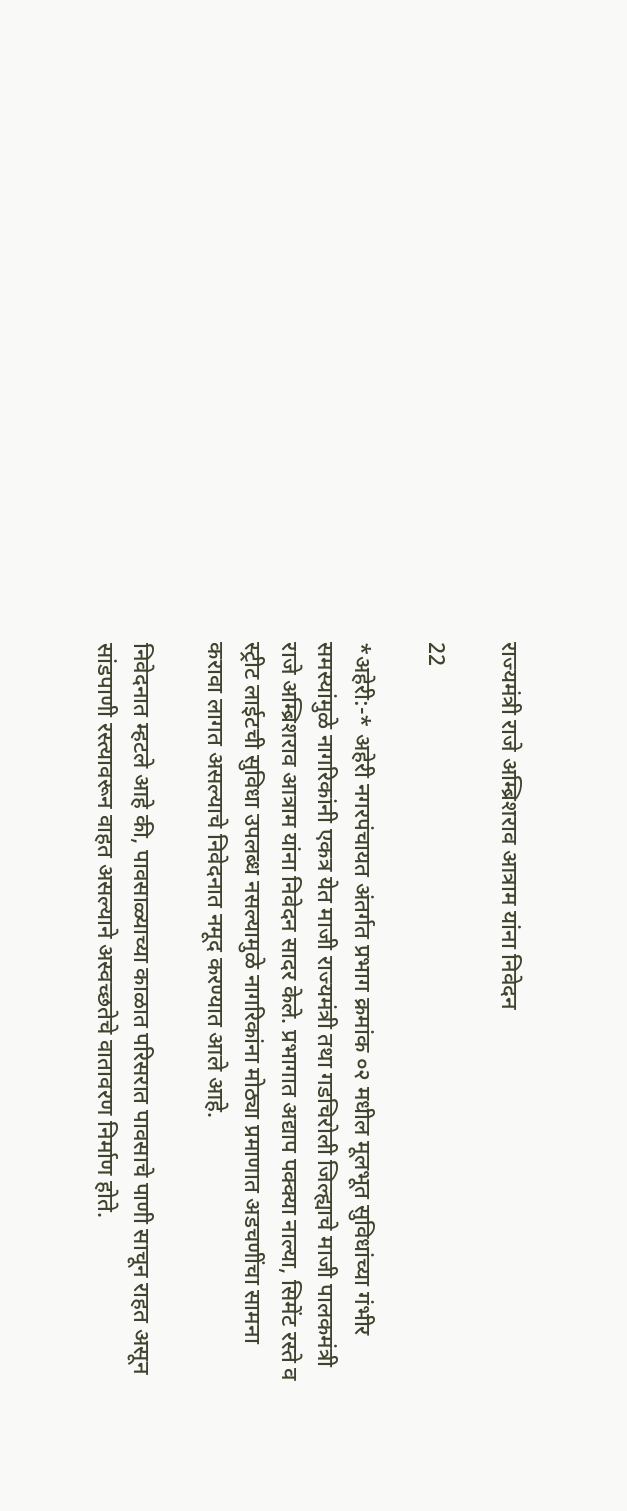राज्यमंत्री राजे अम्ब्रिशराव आत्राम यांना निवेदन

22

*अहेरी:-* अहेरी नगरपंचायत अंतर्गत प्रभाग क्रमांक ०२ मधील मूलभूत सुविधांच्या गंभीर समस्यांमुळे नागरिकांनी एकत्र येत माजी राज्यमंत्री तथा गडचिरोली जिल्ह्याचे माजी पालकमंत्री राजे अम्ब्रिशराव आत्राम यांना निवेदन सादर केले. प्रभागात अद्याप पक्क्या नाल्या, सिमेंट रस्ते व स्ट्रीट लाईटची सुविधा उपलब्ध नसल्यामुळे नागरिकांना मोठ्या प्रमाणात अडचणींचा सामना करावा लागत असल्याचे निवेदनात नमूद करण्यात आले आहे.

निवेदनात म्हटले आहे की, पावसाळ्याच्या काळात परिसरात पावसाचे पाणी साचून राहत असून सांडपाणी रस्त्यावरून वाहत असल्याने अस्वच्छतेचे वातावरण निर्माण होते.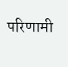परिणामी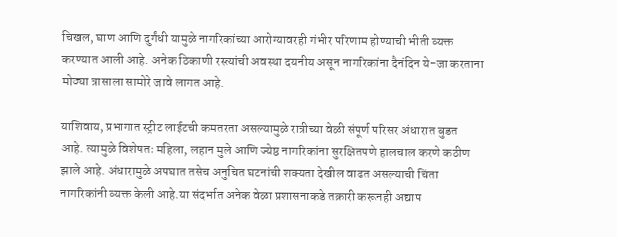चिखल, घाण आणि दुर्गंधी यामुळे नागरिकांच्या आरोग्यावरही गंभीर परिणाम होण्याची भीती व्यक्त करण्यात आली आहे. अनेक ठिकाणी रस्त्यांची अवस्था दयनीय असून नागरिकांना दैनंदिन ये-जा करताना मोठ्या त्रासाला सामोरे जावे लागत आहे.

याशिवाय, प्रभागात स्ट्रीट लाईटची कमतरता असल्यामुळे रात्रीच्या वेळी संपूर्ण परिसर अंधारात बुडत आहे. त्यामुळे विशेषतः महिला, लहान मुले आणि ज्येष्ठ नागरिकांना सुरक्षितपणे हालचाल करणे कठीण झाले आहे. अंधारामुळे अपघात तसेच अनुचित घटनांची शक्यता देखील वाढत असल्याची चिंता नागरिकांनी व्यक्त केली आहे.या संदर्भात अनेक वेळा प्रशासनाकडे तक्रारी करूनही अद्याप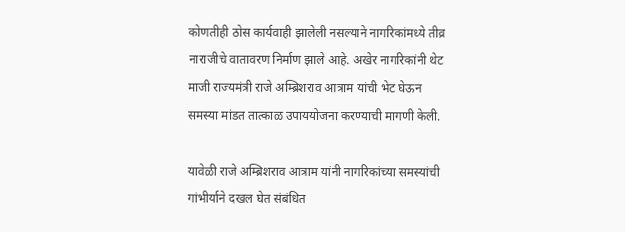कोणतीही ठोस कार्यवाही झालेली नसल्याने नागरिकांमध्ये तीव्र नाराजीचे वातावरण निर्माण झाले आहे. अखेर नागरिकांनी थेट माजी राज्यमंत्री राजे अम्ब्रिशराव आत्राम यांची भेट घेऊन समस्या मांडत तात्काळ उपाययोजना करण्याची मागणी केली.

यावेळी राजे अम्ब्रिशराव आत्राम यांनी नागरिकांच्या समस्यांची गांभीर्याने दखल घेत संबंधित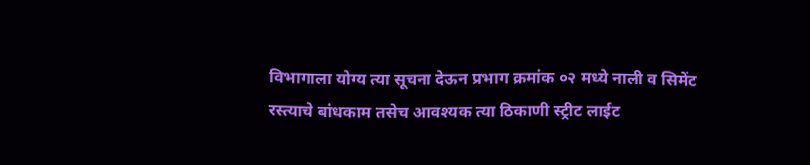विभागाला योग्य त्या सूचना देऊन प्रभाग क्रमांक ०२ मध्ये नाली व सिमेंट रस्त्याचे बांधकाम तसेच आवश्यक त्या ठिकाणी स्ट्रीट लाईट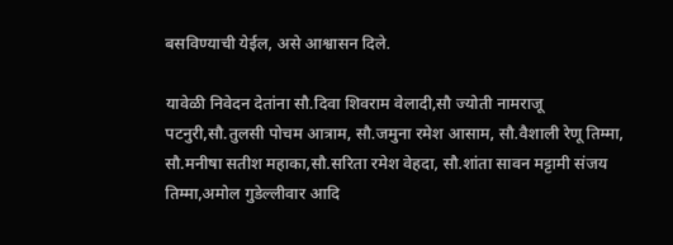बसविण्याची येईल, असे आश्वासन दिले.

यावेळी निवेदन देतांना सौ.दिवा शिवराम वेलादी,सौ ज्योती नामराजू पटनुरी,सौ.तुलसी पोचम आत्राम, सौ.जमुना रमेश आसाम, सौ.वैशाली रेणू तिम्मा, सौ.मनीषा सतीश महाका,सौ.सरिता रमेश वेहदा, सौ.शांता सावन मट्टामी संजय तिम्मा,अमोल गुडेल्लीवार आदि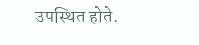उपस्थित होते.